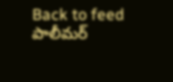Back to feed
పాలీమర్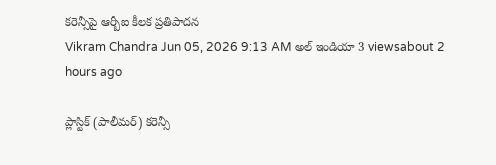కరెన్సీపై ఆర్బీఐ కీలక ప్రతిపాదన
Vikram Chandra Jun 05, 2026 9:13 AM అల్ ఇండియా 3 viewsabout 2 hours ago

ప్లాస్టిక్ (పాలీమర్) కరెన్సీ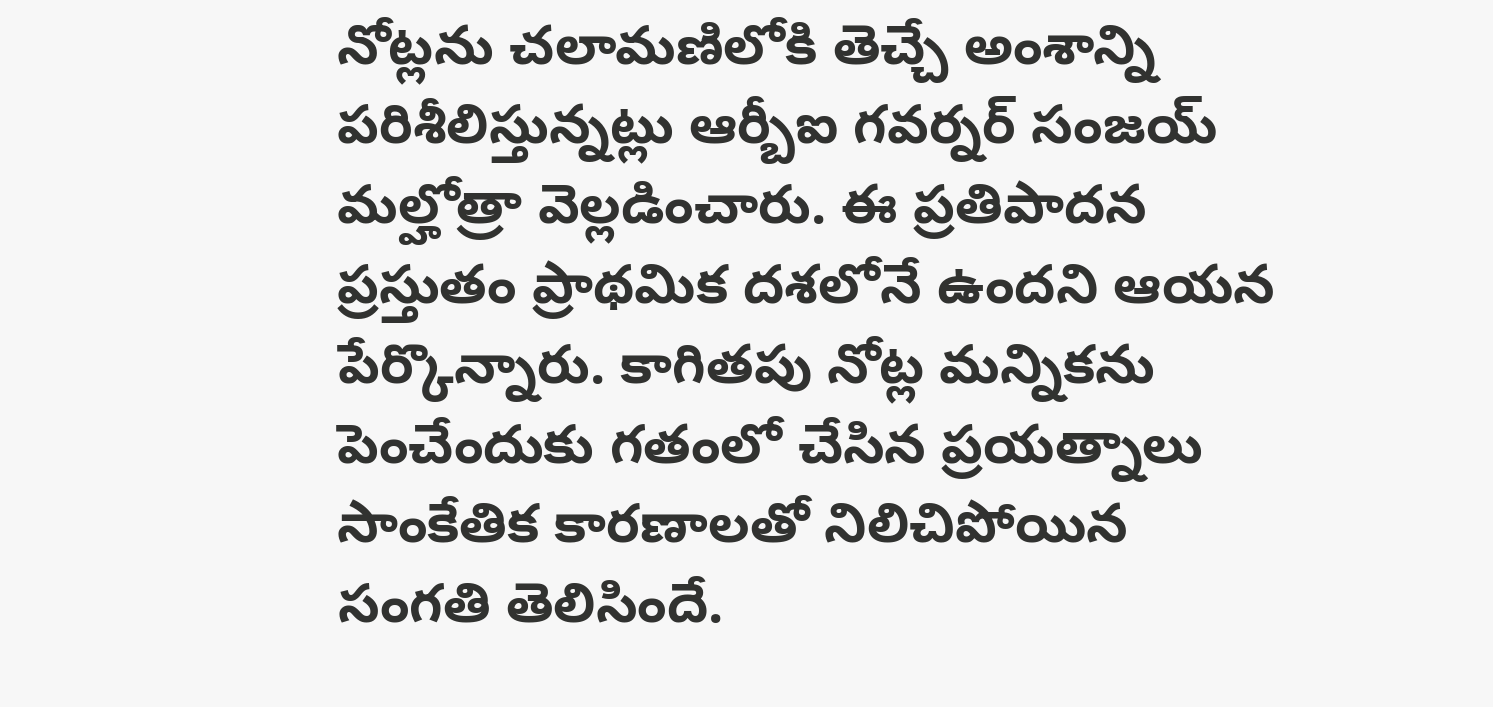నోట్లను చలామణిలోకి తెచ్చే అంశాన్ని పరిశీలిస్తున్నట్లు ఆర్బీఐ గవర్నర్ సంజయ్ మల్హోత్రా వెల్లడించారు. ఈ ప్రతిపాదన ప్రస్తుతం ప్రాథమిక దశలోనే ఉందని ఆయన పేర్కొన్నారు. కాగితపు నోట్ల మన్నికను పెంచేందుకు గతంలో చేసిన ప్రయత్నాలు సాంకేతిక కారణాలతో నిలిచిపోయిన సంగతి తెలిసిందే.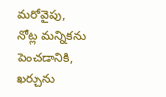మరోవైపు, నోట్ల మన్నికను పెంచడానికి, ఖర్చును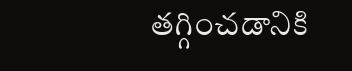తగ్గించడానికి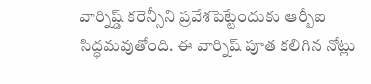వార్నిష్డ్ కరెన్సీని ప్రవేశపెట్టేందుకు ఆర్బీఐ సిద్ధమవుతోంది. ఈ వార్నిష్ పూత కలిగిన నోట్లు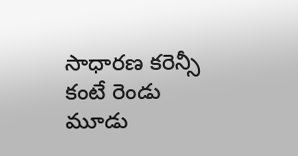సాధారణ కరెన్సీ కంటే రెండు మూడు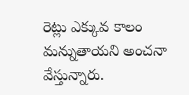రెట్లు ఎక్కువ కాలం మన్నుతాయని అంచనా వేస్తున్నారు.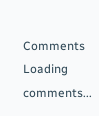Comments
Loading comments...